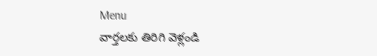Menu
వార్తలకు తిరిగి వెళ్లండి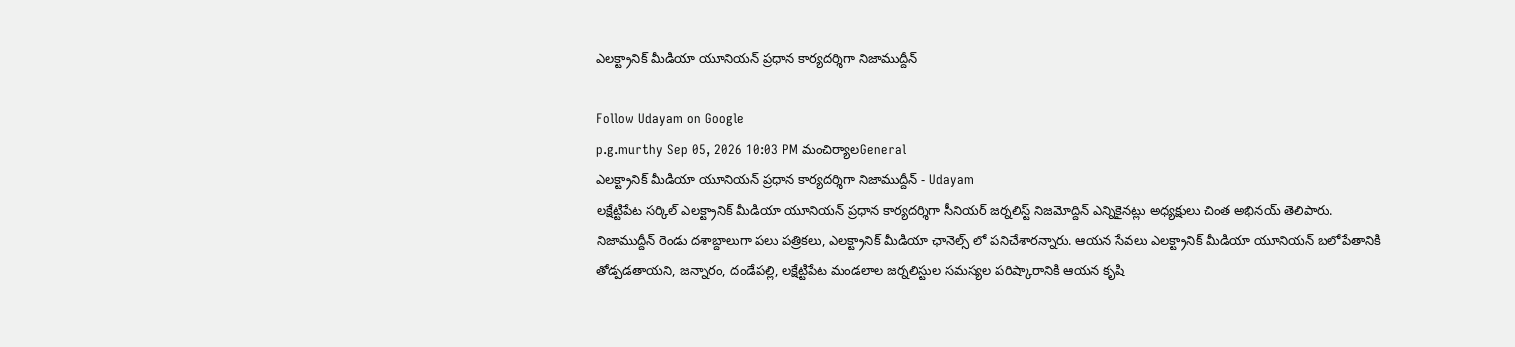ఎలక్ట్రానిక్ మీడియా యూనియన్ ప్రధాన కార్యదర్శిగా నిజాముద్దీన్

Follow Udayam on Google
p.g.murthy Sep 05, 2026 10:03 PM మంచిర్యాలGeneral
ఎలక్ట్రానిక్ మీడియా యూనియన్ ప్రధాన కార్యదర్శిగా నిజాముద్దీన్ - Udayam
లక్షేట్టిపేట సర్కిల్ ఎలక్ట్రానిక్ మీడియా యూనియన్ ప్రధాన కార్యదర్శిగా సీనియర్ జర్నలిస్ట్ నిజమోద్దిన్ ఎన్నికైనట్లు అధ్యక్షులు చింత అభినయ్ తెలిపారు. నిజాముద్దీన్ రెండు దశాబ్దాలుగా పలు పత్రికలు, ఎలక్ట్రానిక్ మీడియా ఛానెల్స్ లో పనిచేశారన్నారు. ఆయన సేవలు ఎలక్ట్రానిక్ మీడియా యూనియన్ బలోపేతానికి తోడ్పడతాయని, జన్నారం, దండేపల్లి, లక్షేట్టిపేట మండలాల జర్నలిస్టుల సమస్యల పరిష్కారానికి ఆయన కృషి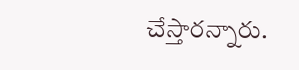చేస్తారన్నారు.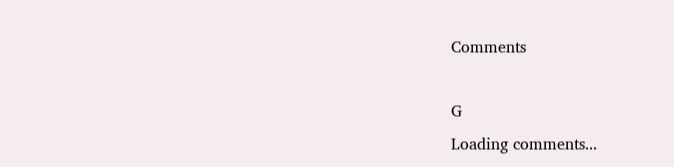Comments

G
Loading comments...